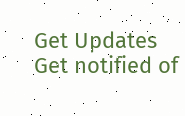Get Updates
Get notified of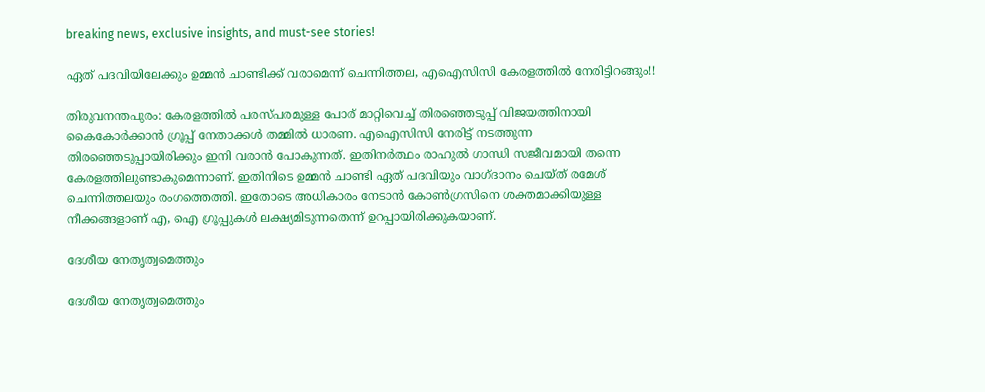breaking news, exclusive insights, and must-see stories!

ഏത് പദവിയിലേക്കും ഉമ്മന്‍ ചാണ്ടിക്ക് വരാമെന്ന് ചെന്നിത്തല, എഐസിസി കേരളത്തില്‍ നേരിട്ടിറങ്ങും!!

തിരുവനന്തപുരം: കേരളത്തില്‍ പരസ്പരമുള്ള പോര് മാറ്റിവെച്ച് തിരഞ്ഞെടുപ്പ് വിജയത്തിനായി കൈകോര്‍ക്കാന്‍ ഗ്രൂപ്പ് നേതാക്കള്‍ തമ്മില്‍ ധാരണ. എഐസിസി നേരിട്ട് നടത്തുന്ന തിരഞ്ഞെടുപ്പായിരിക്കും ഇനി വരാന്‍ പോകുന്നത്. ഇതിനര്‍ത്ഥം രാഹുല്‍ ഗാന്ധി സജീവമായി തന്നെ കേരളത്തിലുണ്ടാകുമെന്നാണ്. ഇതിനിടെ ഉമ്മന്‍ ചാണ്ടി ഏത് പദവിയും വാഗ്ദാനം ചെയ്ത് രമേശ് ചെന്നിത്തലയും രംഗത്തെത്തി. ഇതോടെ അധികാരം നേടാന്‍ കോണ്‍ഗ്രസിനെ ശക്തമാക്കിയുള്ള നീക്കങ്ങളാണ് എ, ഐ ഗ്രൂപ്പുകള്‍ ലക്ഷ്യമിടുന്നതെന്ന് ഉറപ്പായിരിക്കുകയാണ്.

ദേശീയ നേതൃത്വമെത്തും

ദേശീയ നേതൃത്വമെത്തും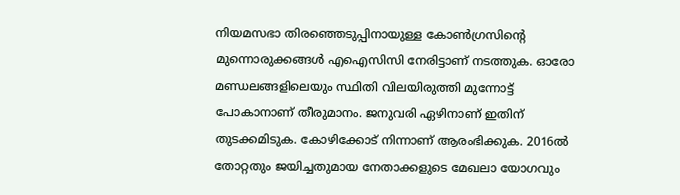നിയമസഭാ തിരഞ്ഞെടുപ്പിനായുള്ള കോണ്‍ഗ്രസിന്റെ മുന്നൊരുക്കങ്ങള്‍ എഐസിസി നേരിട്ടാണ് നടത്തുക. ഓരോ മണ്ഡലങ്ങളിലെയും സ്ഥിതി വിലയിരുത്തി മുന്നോട്ട് പോകാനാണ് തീരുമാനം. ജനുവരി ഏഴിനാണ് ഇതിന് തുടക്കമിടുക. കോഴിക്കോട് നിന്നാണ് ആരംഭിക്കുക. 2016ല്‍ തോറ്റതും ജയിച്ചതുമായ നേതാക്കളുടെ മേഖലാ യോഗവും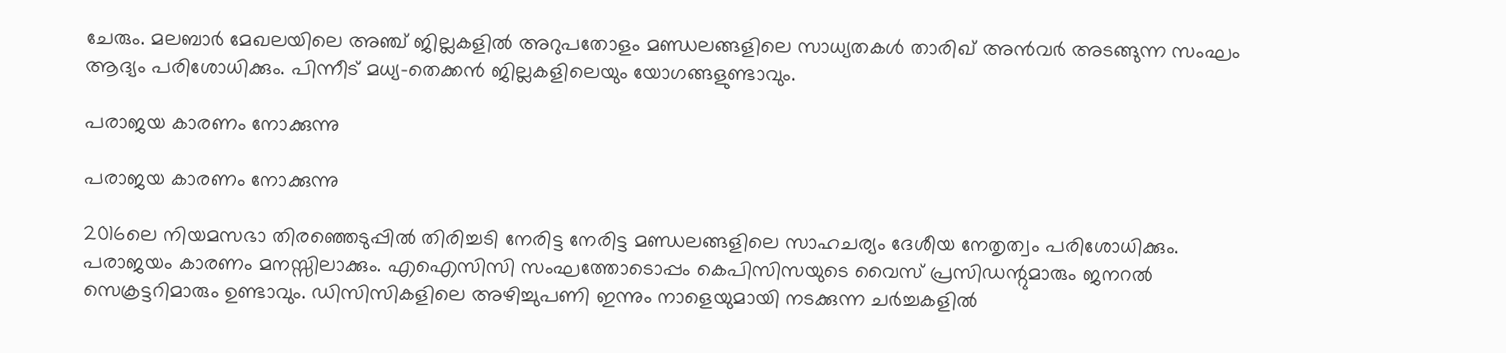ചേരും. മലബാര്‍ മേഖലയിലെ അഞ്ച് ജില്ലകളില്‍ അറുപതോളം മണ്ഡലങ്ങളിലെ സാധ്യതകള്‍ താരിഖ് അന്‍വര്‍ അടങ്ങുന്ന സംഘം ആദ്യം പരിശോധിക്കും. പിന്നീട് മധ്യ-തെക്കന്‍ ജില്ലകളിലെയും യോഗങ്ങളുണ്ടാവും.

പരാജയ കാരണം നോക്കുന്നു

പരാജയ കാരണം നോക്കുന്നു

2016ലെ നിയമസഭാ തിരഞ്ഞെടുപ്പില്‍ തിരിച്ചടി നേരിട്ട നേരിട്ട മണ്ഡലങ്ങളിലെ സാഹചര്യം ദേശീയ നേതൃത്വം പരിശോധിക്കും. പരാജയം കാരണം മനസ്സിലാക്കും. എഐസിസി സംഘത്തോടൊപ്പം കെപിസിസയുടെ വൈസ് പ്രസിഡന്റുമാരും ജനറല്‍ സെക്രട്ടറിമാരും ഉണ്ടാവും. ഡിസിസികളിലെ അഴിച്ചുപണി ഇന്നും നാളെയുമായി നടക്കുന്ന ചര്‍ച്ചകളില്‍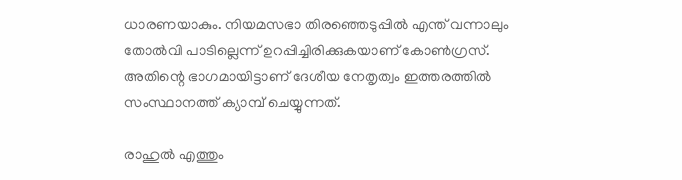ധാരണയാകും. നിയമസഭാ തിരഞ്ഞെടുപ്പില്‍ എന്ത് വന്നാലും തോല്‍വി പാടില്ലെന്ന് ഉറപ്പിച്ചിരിക്കുകയാണ് കോണ്‍ഗ്രസ്. അതിന്റെ ഭാഗമായിട്ടാണ് ദേശീയ നേതൃത്വം ഇത്തരത്തില്‍ സംസ്ഥാനത്ത് ക്യാമ്പ് ചെയ്യുന്നത്.

രാഹുല്‍ എത്തും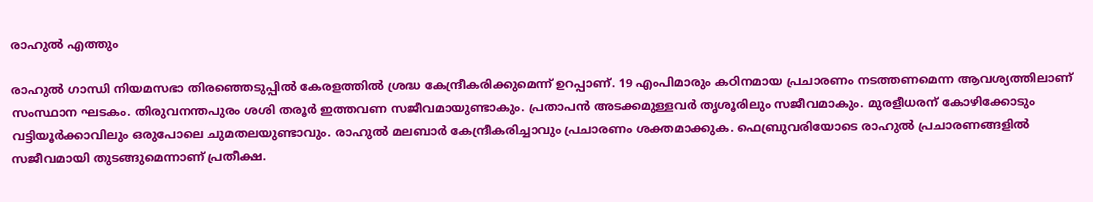രാഹുല്‍ എത്തും

രാഹുല്‍ ഗാന്ധി നിയമസഭാ തിരഞ്ഞെടുപ്പില്‍ കേരളത്തില്‍ ശ്രദ്ധ കേന്ദ്രീകരിക്കുമെന്ന് ഉറപ്പാണ്. 19 എംപിമാരും കഠിനമായ പ്രചാരണം നടത്തണമെന്ന ആവശ്യത്തിലാണ് സംസ്ഥാന ഘടകം. തിരുവനന്തപുരം ശശി തരൂര്‍ ഇത്തവണ സജീവമായുണ്ടാകും. പ്രതാപന്‍ അടക്കമുള്ളവര്‍ തൃശൂരിലും സജീവമാകും. മുരളീധരന് കോഴിക്കോടും വട്ടിയൂര്‍ക്കാവിലും ഒരുപോലെ ചുമതലയുണ്ടാവും. രാഹുല്‍ മലബാര്‍ കേന്ദ്രീകരിച്ചാവും പ്രചാരണം ശക്തമാക്കുക. ഫെബ്രുവരിയോടെ രാഹുല്‍ പ്രചാരണങ്ങളില്‍ സജീവമായി തുടങ്ങുമെന്നാണ് പ്രതീക്ഷ.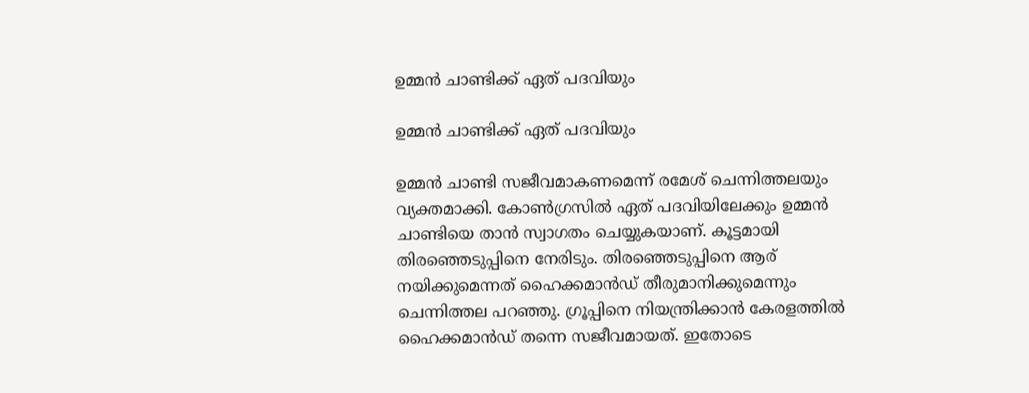ഉമ്മന്‍ ചാണ്ടിക്ക് ഏത് പദവിയും

ഉമ്മന്‍ ചാണ്ടിക്ക് ഏത് പദവിയും

ഉമ്മന്‍ ചാണ്ടി സജീവമാകണമെന്ന് രമേശ് ചെന്നിത്തലയും വ്യക്തമാക്കി. കോണ്‍ഗ്രസില്‍ ഏത് പദവിയിലേക്കും ഉമ്മന്‍ ചാണ്ടിയെ താന്‍ സ്വാഗതം ചെയ്യുകയാണ്. കൂട്ടമായി തിരഞ്ഞെടുപ്പിനെ നേരിടും. തിരഞ്ഞെടുപ്പിനെ ആര് നയിക്കുമെന്നത് ഹൈക്കമാന്‍ഡ് തീരുമാനിക്കുമെന്നും ചെന്നിത്തല പറഞ്ഞു. ഗ്രൂപ്പിനെ നിയന്ത്രിക്കാന്‍ കേരളത്തില്‍ ഹൈക്കമാന്‍ഡ് തന്നെ സജീവമായത്. ഇതോടെ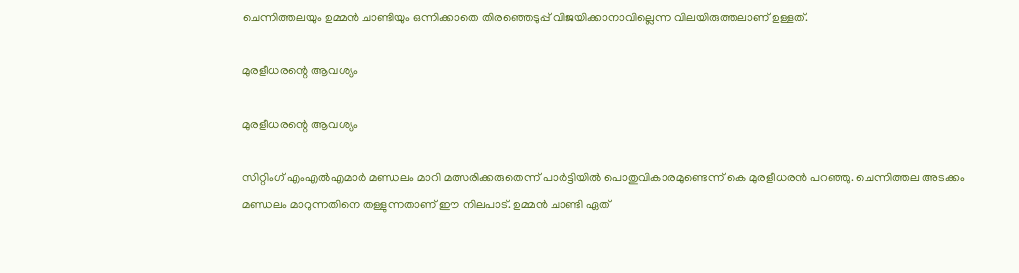ചെന്നിത്തലയും ഉമ്മന്‍ ചാണ്ടിയും ഒന്നിക്കാതെ തിരഞ്ഞെടുപ്പ് വിജയിക്കാനാവില്ലെന്ന വിലയിരുത്തലാണ് ഉള്ളത്.

മുരളീധരന്റെ ആവശ്യം

മുരളീധരന്റെ ആവശ്യം

സിറ്റിംഗ് എംഎല്‍എമാര്‍ മണ്ഡലം മാറി മത്സരിക്കരുതെന്ന് പാര്‍ട്ടിയില്‍ പൊതുവികാരമുണ്ടെന്ന് കെ മുരളീധരന്‍ പറഞ്ഞു. ചെന്നിത്തല അടക്കം മണ്ഡലം മാറുന്നതിനെ തള്ളുന്നതാണ് ഈ നിലപാട്. ഉമ്മന്‍ ചാണ്ടി ഏത്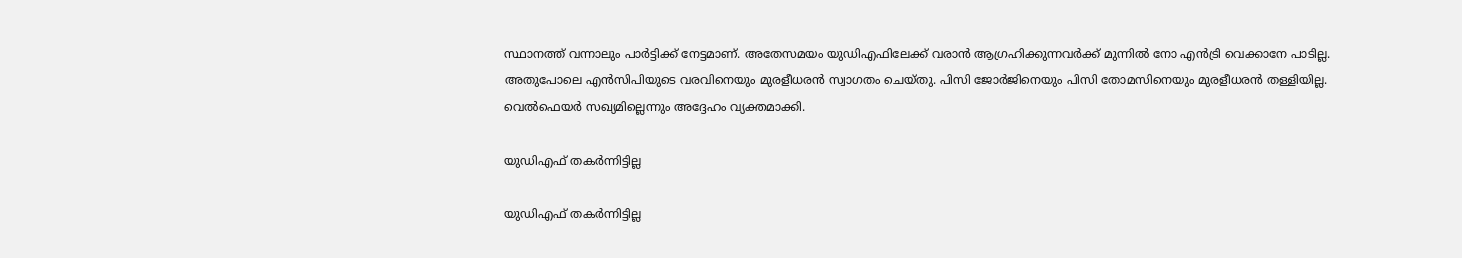സ്ഥാനത്ത് വന്നാലും പാര്‍ട്ടിക്ക് നേട്ടമാണ്. അതേസമയം യുഡിഎഫിലേക്ക് വരാന്‍ ആഗ്രഹിക്കുന്നവര്‍ക്ക് മുന്നില്‍ നോ എന്‍ട്രി വെക്കാനേ പാടില്ല. അതുപോലെ എന്‍സിപിയുടെ വരവിനെയും മുരളീധരന്‍ സ്വാഗതം ചെയ്തു. പിസി ജോര്‍ജിനെയും പിസി തോമസിനെയും മുരളീധരന്‍ തള്ളിയില്ല. വെല്‍ഫെയര്‍ സഖ്യമില്ലെന്നും അദ്ദേഹം വ്യക്തമാക്കി.

യുഡിഎഫ് തകര്‍ന്നിട്ടില്ല

യുഡിഎഫ് തകര്‍ന്നിട്ടില്ല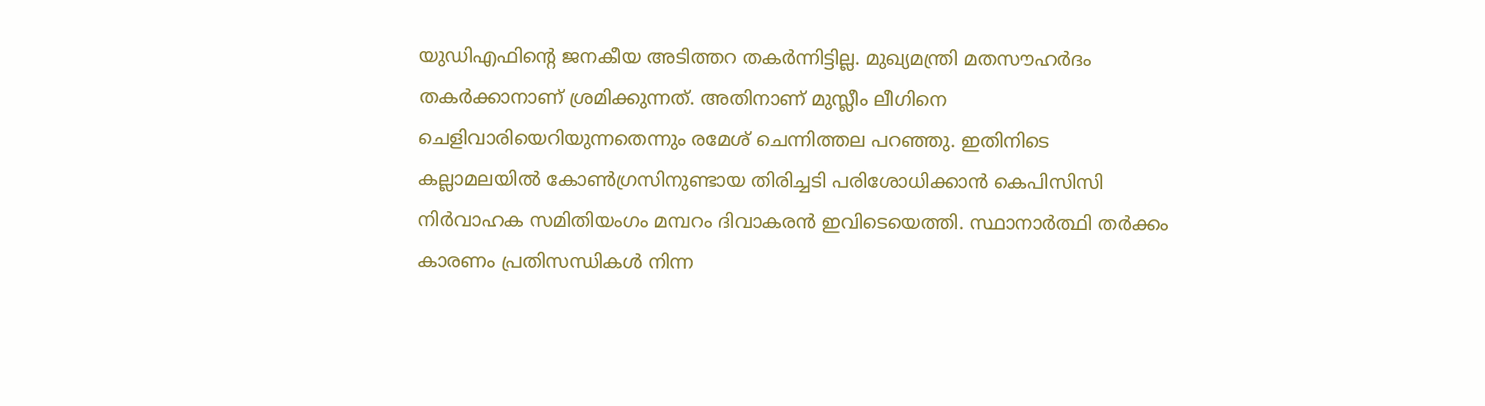യുഡിഎഫിന്റെ ജനകീയ അടിത്തറ തകര്‍ന്നിട്ടില്ല. മുഖ്യമന്ത്രി മതസൗഹര്‍ദം തകര്‍ക്കാനാണ് ശ്രമിക്കുന്നത്. അതിനാണ് മുസ്ലീം ലീഗിനെ ചെളിവാരിയെറിയുന്നതെന്നും രമേശ് ചെന്നിത്തല പറഞ്ഞു. ഇതിനിടെ കല്ലാമലയില്‍ കോണ്‍ഗ്രസിനുണ്ടായ തിരിച്ചടി പരിശോധിക്കാന്‍ കെപിസിസി നിര്‍വാഹക സമിതിയംഗം മമ്പറം ദിവാകരന്‍ ഇവിടെയെത്തി. സ്ഥാനാര്‍ത്ഥി തര്‍ക്കം കാരണം പ്രതിസന്ധികള്‍ നിന്ന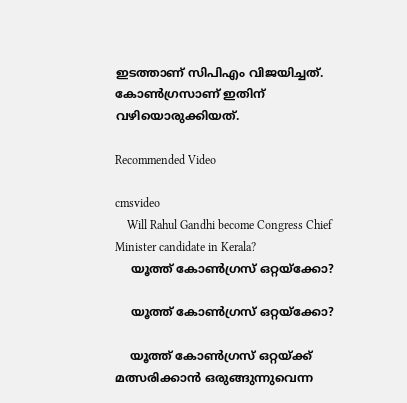ഇടത്താണ് സിപിഎം വിജയിച്ചത്. കോണ്‍ഗ്രസാണ് ഇതിന് വഴിയൊരുക്കിയത്.

Recommended Video

cmsvideo
    Will Rahul Gandhi become Congress Chief Minister candidate in Kerala?
    യൂത്ത് കോണ്‍ഗ്രസ് ഒറ്റയ്‌ക്കോ?

    യൂത്ത് കോണ്‍ഗ്രസ് ഒറ്റയ്‌ക്കോ?

    യൂത്ത് കോണ്‍ഗ്രസ് ഒറ്റയ്ക്ക് മത്സരിക്കാന്‍ ഒരുങ്ങുന്നുവെന്ന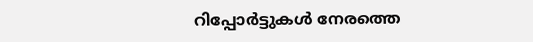റിപ്പോര്‍ട്ടുകള്‍ നേരത്തെ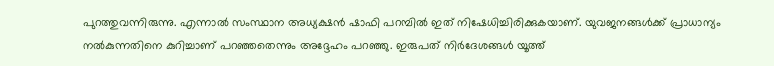പുറത്തുവന്നിരുന്നു. എന്നാല്‍ സംസ്ഥാന അധ്യക്ഷന്‍ ഷാഫി പറമ്പില്‍ ഇത് നിഷേധിച്ചിരിക്കുകയാണ്. യുവജനങ്ങള്‍ക്ക് പ്രാധാന്യം നല്‍കുന്നതിനെ കുറിച്ചാണ് പറഞ്ഞതെന്നും അദ്ദേഹം പറഞ്ഞു. ഇരുപത് നിര്‍ദേശങ്ങള്‍ യൂത്ത്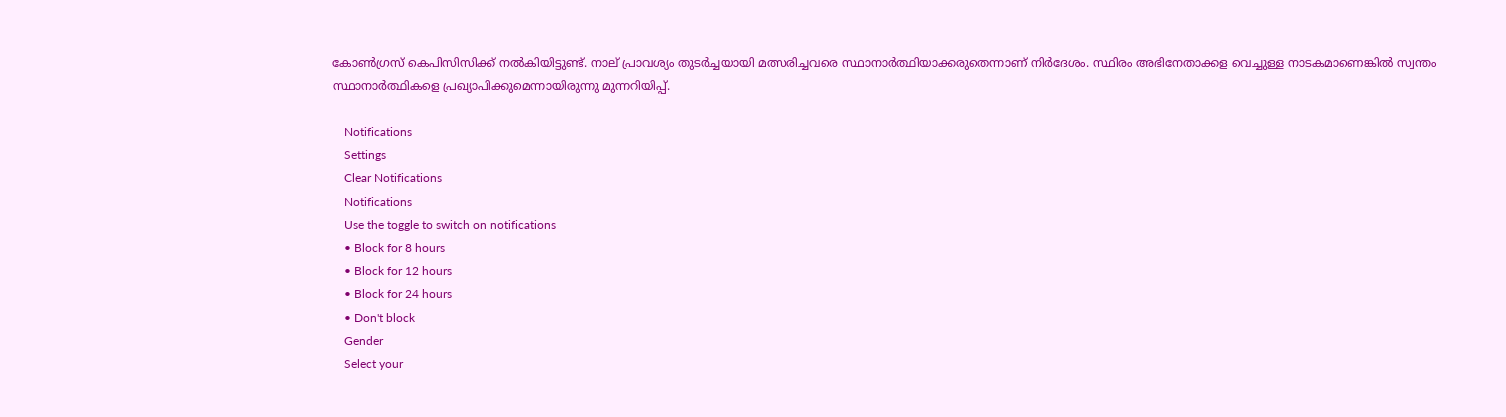കോണ്‍ഗ്രസ് കെപിസിസിക്ക് നല്‍കിയിട്ടുണ്ട്. നാല് പ്രാവശ്യം തുടര്‍ച്ചയായി മത്സരിച്ചവരെ സ്ഥാനാര്‍ത്ഥിയാക്കരുതെന്നാണ് നിര്‍ദേശം. സ്ഥിരം അഭിനേതാക്കള വെച്ചുള്ള നാടകമാണെങ്കില്‍ സ്വന്തം സ്ഥാനാര്‍ത്ഥികളെ പ്രഖ്യാപിക്കുമെന്നായിരുന്നു മുന്നറിയിപ്പ്.

    Notifications
    Settings
    Clear Notifications
    Notifications
    Use the toggle to switch on notifications
    • Block for 8 hours
    • Block for 12 hours
    • Block for 24 hours
    • Don't block
    Gender
    Select your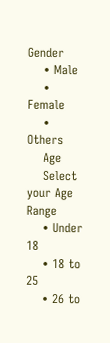Gender
    • Male
    • Female
    • Others
    Age
    Select your Age Range
    • Under 18
    • 18 to 25
    • 26 to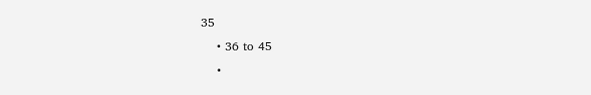35
    • 36 to 45
    •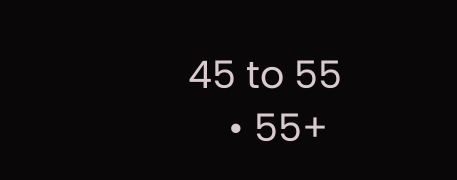45 to 55
    • 55+